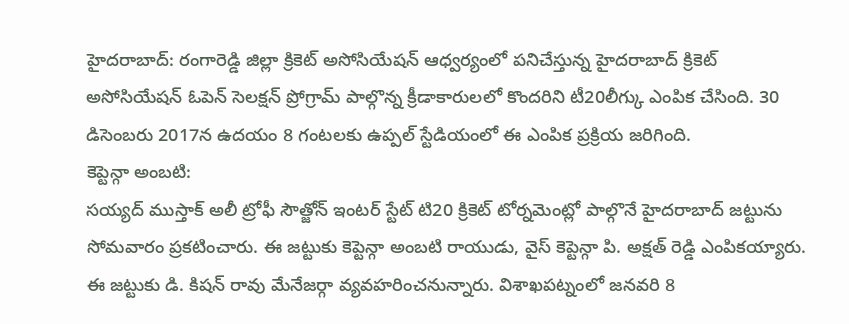హైదరాబాద్: రంగారెడ్డి జిల్లా క్రికెట్ అసోసియేషన్ ఆధ్వర్యంలో పనిచేస్తున్న హైదరాబాద్ క్రికెట్ అసోసియేషన్ ఓపెన్ సెలక్షన్ ప్రోగ్రామ్ పాల్గొన్న క్రీడాకారులలో కొందరిని టీ20లీగ్కు ఎంపిక చేసింది. 30 డిసెంబరు 2017న ఉదయం 8 గంటలకు ఉప్పల్ స్టేడియంలో ఈ ఎంపిక ప్రక్రియ జరిగింది.
కెప్టెన్గా అంబటి:
సయ్యద్ ముస్తాక్ అలీ ట్రోఫీ సౌత్జోన్ ఇంటర్ స్టేట్ టి20 క్రికెట్ టోర్నమెంట్లో పాల్గొనే హైదరాబాద్ జట్టును సోమవారం ప్రకటించారు. ఈ జట్టుకు కెప్టెన్గా అంబటి రాయుడు, వైస్ కెప్టెన్గా పి. అక్షత్ రెడ్డి ఎంపికయ్యారు. ఈ జట్టుకు డి. కిషన్ రావు మేనేజర్గా వ్యవహరించనున్నారు. విశాఖపట్నంలో జనవరి 8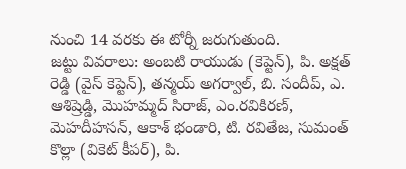నుంచి 14 వరకు ఈ టోర్నీ జరుగుతుంది.
జట్టు వివరాలు: అంబటి రాయుడు (కెప్టెన్), పి. అక్షత్ రెడ్డి (వైస్ కెప్టెన్), తన్మయ్ అగర్వాల్, బి. సందీప్, ఎ. ఆశిష్రెడ్డి, మొహమ్మద్ సిరాజ్, ఎం.రవికిరణ్, మెహదీహసన్, ఆకాశ్ భండారి, టి. రవితేజ, సుమంత్ కొల్లా (వికెట్ కీపర్), పి.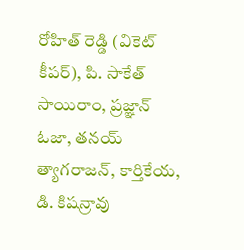రోహిత్ రెడ్డి (వికెట్ కీపర్), పి. సాకేత్ సాయిరాం, ప్రజ్ఞాన్ ఓజా, తనయ్ త్యాగరాజన్, కార్తికేయ, డి. కిషన్రావు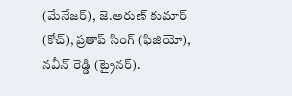(మేనేజర్), జె.అరుణ్ కుమార్ (కోచ్), ప్రతాప్ సింగ్ (ఫిజియో), నవీన్ రెడ్డి (ట్రైనర్).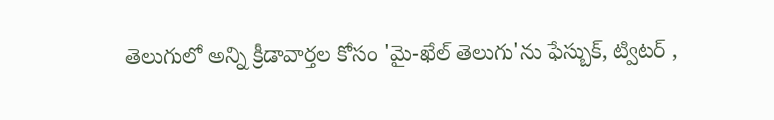తెలుగులో అన్ని క్రీడావార్తల కోసం 'మై-ఖేల్ తెలుగు'ను ఫేస్బుక్, ట్విటర్ ,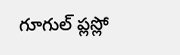గూగుల్ ప్లస్లో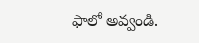ఫాలో అవ్వండి.